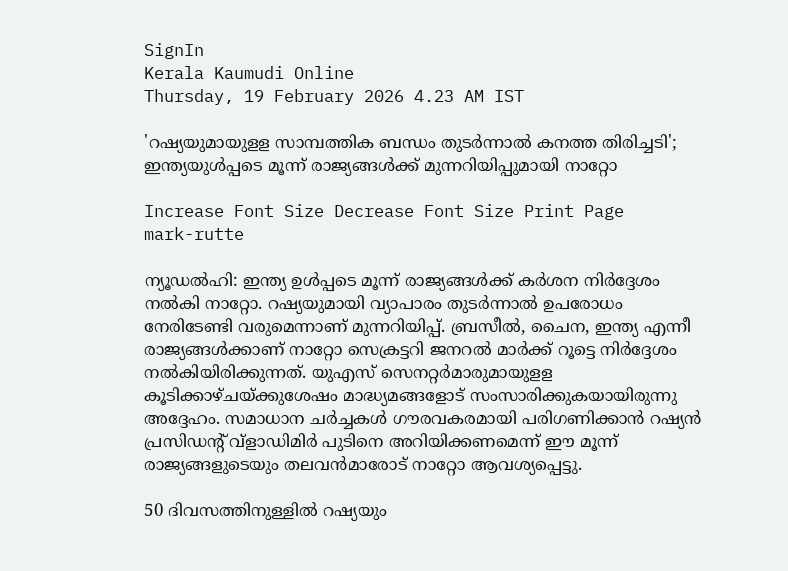SignIn
Kerala Kaumudi Online
Thursday, 19 February 2026 4.23 AM IST

'റഷ്യയുമായുളള സാമ്പത്തിക ബന്ധം തുടർന്നാൽ കനത്ത തിരിച്ചടി'; ഇന്ത്യയുൾപ്പടെ മൂന്ന് രാജ്യങ്ങൾക്ക് മുന്നറിയിപ്പുമായി നാറ്റോ

Increase Font Size Decrease Font Size Print Page
mark-rutte

ന്യൂഡൽഹി: ഇന്ത്യ ഉൾപ്പടെ മൂന്ന് രാജ്യങ്ങൾക്ക് കർശന നിർദ്ദേശം നൽകി നാറ്റോ. റഷ്യയുമായി വ്യാപാരം തുടർന്നാൽ ഉപരോധം നേരിടേണ്ടി വരുമെന്നാണ് മുന്നറിയിപ്പ്. ബ്രസീൽ, ചൈന, ഇന്ത്യ എന്നീ രാജ്യങ്ങൾക്കാണ് നാറ്റോ സെക്രട്ടറി ജനറൽ മാർക്ക് റൂട്ടെ നിർദ്ദേശം നൽകിയിരിക്കുന്നത്. യുഎസ് സെനറ്റർമാരുമായുളള കൂടിക്കാഴ്ചയ്ക്കുശേഷം മാദ്ധ്യമങ്ങളോട് സംസാരിക്കുകയായിരുന്നു അദ്ദേഹം. സമാധാന ചർച്ചകൾ ഗൗരവകരമായി പരിഗണിക്കാൻ റഷ്യൻ പ്രസിഡന്റ് വ്ളാഡിമിർ പുടിനെ അറിയിക്കണമെന്ന് ഈ മൂന്ന് രാജ്യങ്ങളുടെയും തലവൻമാരോട് നാറ്റോ ആവശ്യപ്പെട്ടു.

50 ദിവസത്തിനുള്ളിൽ റഷ്യയും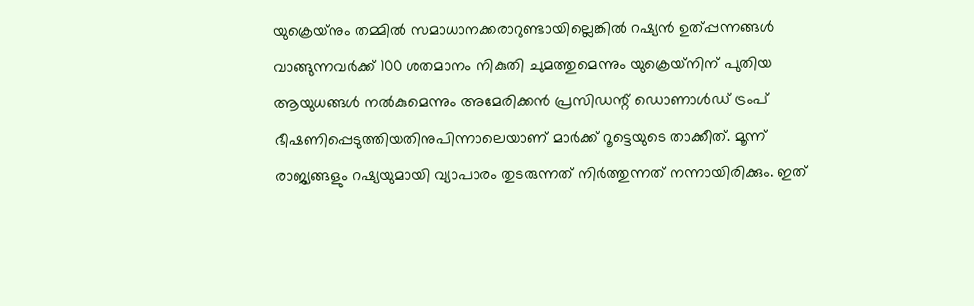യുക്രെയ്‌നും തമ്മിൽ സമാധാനക്കരാറുണ്ടായില്ലെങ്കില്‍ റഷ്യന്‍ ഉത്പ്പന്നങ്ങള്‍ വാങ്ങുന്നവര്‍ക്ക് 100 ശതമാനം നികുതി ചുമത്തുമെന്നും യുക്രെയ്‌നിന് പുതിയ ആയുധങ്ങള്‍ നല്‍കുമെന്നും അമേരിക്കൻ പ്രസിഡന്റ് ഡൊണാൾഡ് ട്രംപ് ഭീഷണിപ്പെടുത്തിയതിനുപിന്നാലെയാണ് മാർക്ക് റൂട്ടെയുടെ താക്കീത്. മൂന്ന് രാജ്യങ്ങളും റഷ്യയുമായി വ്യാപാരം തുടരുന്നത് നിർത്തുന്നത് നന്നായിരിക്കും. ഇത്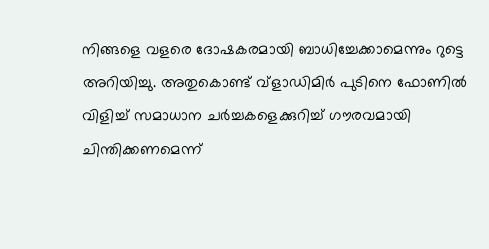നിങ്ങളെ വളരെ ദോഷകരമായി ബാധിച്ചേക്കാമെന്നും റുട്ടെ അറിയിച്ചു. അതുകൊണ്ട് വ്ളാഡിമിർ പുടിനെ ഫോണില്‍ വിളിച്ച് സമാധാന ചര്‍ച്ചകളെക്കുറിച്ച് ഗൗരവമായി ചിന്തിക്കണമെന്ന്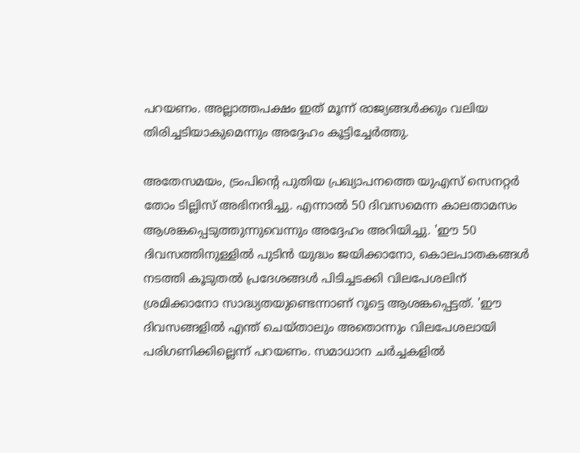പറയണം. അല്ലാത്തപക്ഷം ഇത് മൂന്ന് രാജ്യങ്ങൾക്കും വലിയ തിരിച്ചടിയാകുമെന്നും അദ്ദേഹം കൂട്ടിച്ചേർത്തു.

അതേസമയം, ട്രംപിന്റെ പുതിയ പ്രഖ്യാപനത്തെ യുഎസ് സെനറ്റർ തോം ടില്ലിസ് അഭിനന്ദിച്ചു. എന്നാല്‍ 50 ദിവസമെന്ന കാലതാമസം ആശങ്കപ്പെടുത്തുന്നുവെന്നും അദ്ദേഹം അറിയിച്ചു. 'ഈ 50 ദിവസത്തിനുള്ളിൽ പുടിൻ യുദ്ധം ജയിക്കാനോ, കൊലപാതകങ്ങൾ നടത്തി കൂടുതൽ പ്രദേശങ്ങൾ പിടിച്ചടക്കി വിലപേശലിന് ശ്രമിക്കാനോ സാദ്ധ്യതയുണ്ടെന്നാണ് റൂട്ടെ ആശങ്കപ്പെട്ടത്. 'ഈ ദിവസങ്ങളിൽ എന്ത് ചെയ്താലും അതൊന്നും വിലപേശലായി പരിഗണിക്കില്ലെന്ന് പറയണം. സമാധാന ചര്‍ച്ചകളിൽ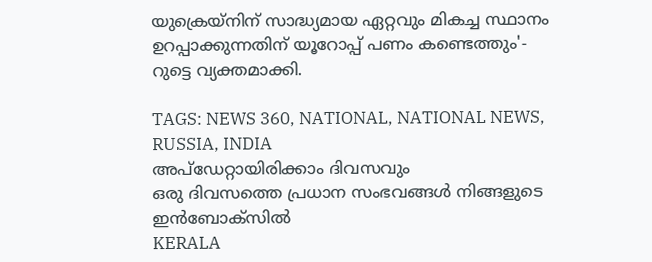യുക്രെയ്നിന് സാദ്ധ്യമായ ഏറ്റവും മികച്ച സ്ഥാനം ഉറപ്പാക്കുന്നതിന് യൂറോപ്പ് പണം കണ്ടെത്തും'- റുട്ടെ വ്യക്തമാക്കി.

TAGS: NEWS 360, NATIONAL, NATIONAL NEWS, RUSSIA, INDIA
അപ്ഡേറ്റായിരിക്കാം ദിവസവും
ഒരു ദിവസത്തെ പ്രധാന സംഭവങ്ങൾ നിങ്ങളുടെ ഇൻബോക്സിൽ
KERALA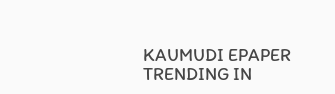KAUMUDI EPAPER
TRENDING IN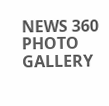NEWS 360
PHOTO GALLERY